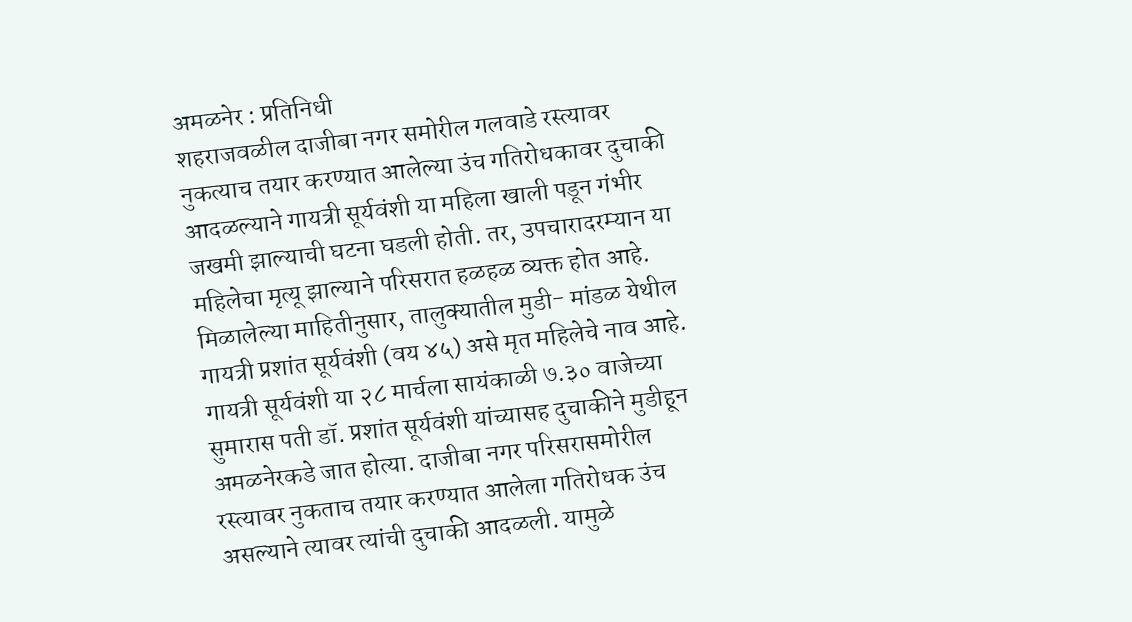अमळनेर : प्रतिनिधी
शहराजवळील दाजीबा नगर समोरील गलवाडे रस्त्यावर नुकत्याच तयार करण्यात आलेल्या उंच गतिरोधकावर दुचाकी आदळल्याने गायत्री सूर्यवंशी या महिला खाली पडून गंभीर जखमी झाल्याची घटना घडली होती. तर, उपचारादरम्यान या महिलेचा मृत्यू झाल्याने परिसरात हळहळ व्यक्त होत आहे.
मिळालेल्या माहितीनुसार, तालुक्यातील मुडी- मांडळ येथील गायत्री प्रशांत सूर्यवंशी (वय ४५) असे मृत महिलेचे नाव आहे. गायत्री सूर्यवंशी या २८ मार्चला सायंकाळी ७.३० वाजेच्या सुमारास पती डॉ. प्रशांत सूर्यवंशी यांच्यासह दुचाकीने मुडीहून अमळनेरकडे जात होत्या. दाजीबा नगर परिसरासमोरील रस्त्यावर नुकताच तयार करण्यात आलेला गतिरोधक उंच असल्याने त्यावर त्यांची दुचाकी आदळली. यामुळे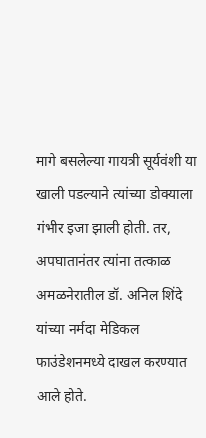मागे बसलेल्या गायत्री सूर्यवंशी या खाली पडल्याने त्यांच्या डोक्याला गंभीर इजा झाली होती. तर, अपघातानंतर त्यांना तत्काळ अमळनेरातील डॉ. अनिल शिंदे यांच्या नर्मदा मेडिकल फाउंडेशनमध्ये दाखल करण्यात आले होते.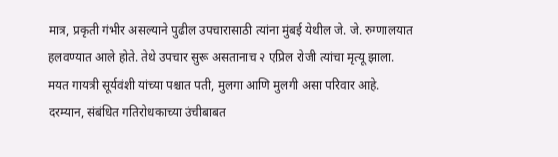मात्र, प्रकृती गंभीर असल्याने पुढील उपचारासाठी त्यांना मुंबई येथील जे. जे. रुग्णालयात हलवण्यात आले होते. तेथे उपचार सुरू असतानाच २ एप्रिल रोजी त्यांचा मृत्यू झाला. मयत गायत्री सूर्यवंशी यांच्या पश्चात पती, मुलगा आणि मुलगी असा परिवार आहे. दरम्यान, संबंधित गतिरोधकाच्या उंचीबाबत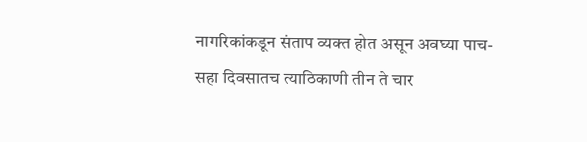नागरिकांकडून संताप व्यक्त होत असून अवघ्या पाच-सहा दिवसातच त्याठिकाणी तीन ते चार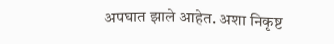अपघात झाले आहेत. अशा निकृष्ट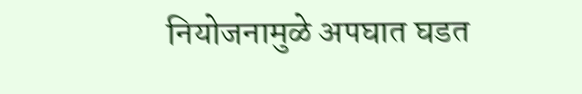नियोजनामुळे अपघात घडत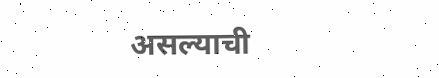असल्याची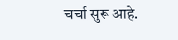चर्चा सुरू आहे.